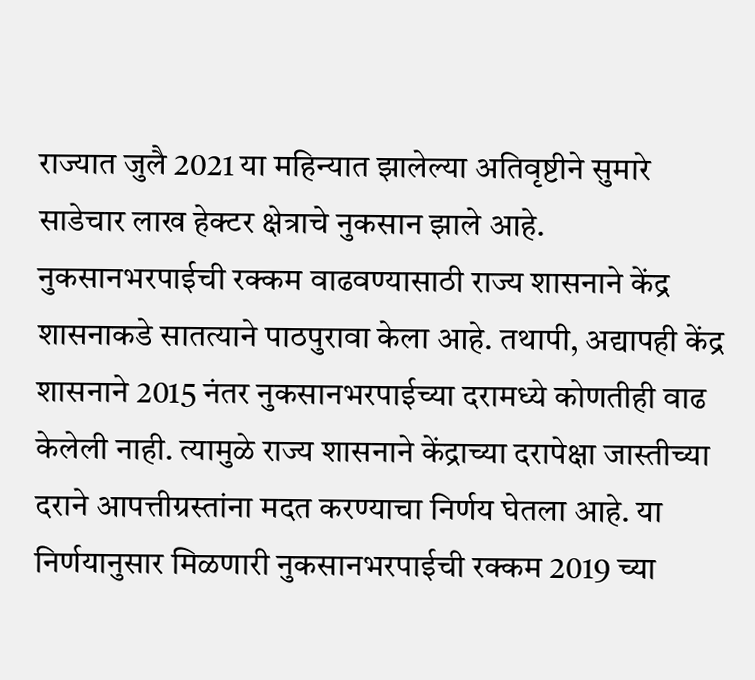राज्यात जुलै 2021 या महिन्यात झालेल्या अतिवृष्टीने सुमारे साडेचार लाख हेक्टर क्षेत्राचे नुकसान झाले आहे. नुकसानभरपाईची रक्कम वाढवण्यासाठी राज्य शासनाने केंद्र शासनाकडे सातत्याने पाठपुरावा केला आहे. तथापी, अद्यापही केंद्र शासनाने 2015 नंतर नुकसानभरपाईच्या दरामध्ये कोणतीही वाढ केलेली नाही. त्यामुळे राज्य शासनाने केंद्राच्या दरापेक्षा जास्तीच्या दराने आपत्तीग्रस्तांना मदत करण्याचा निर्णय घेतला आहे. या निर्णयानुसार मिळणारी नुकसानभरपाईची रक्कम 2019 च्या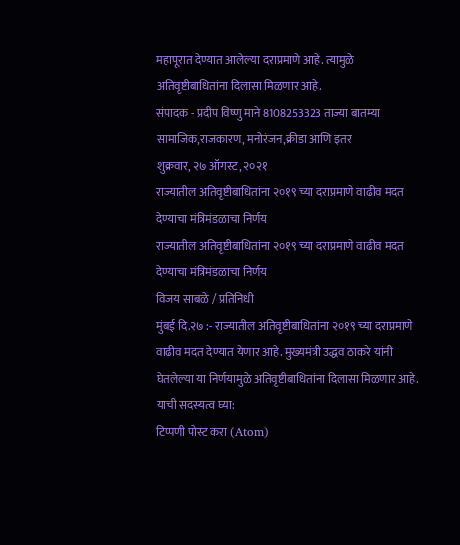महापूरात देण्यात आलेल्या दराप्रमाणे आहे. त्यामुळे अतिवृष्टीबाधितांना दिलासा मिळणार आहे.
संपादक - प्रदीप विष्णु माने 8108253323 ताज्या बातम्या सामाजिक,राजकारण, मनोरंजन,क्रीडा आणि इतर
शुक्रवार, २७ ऑगस्ट, २०२१
राज्यातील अतिवृष्टीबाधितांना २०१९ च्या दराप्रमाणे वाढीव मदत देण्याचा मंत्रिमंडळाचा निर्णय
राज्यातील अतिवृष्टीबाधितांना २०१९ च्या दराप्रमाणे वाढीव मदत देण्याचा मंत्रिमंडळाचा निर्णय
विजय साबळे / प्रतिनिधी
मुंबई दि.२७ :- राज्यातील अतिवृष्टीबाधितांना २०१९ च्या दराप्रमाणे वाढीव मदत देण्यात येणार आहे. मुख्यमंत्री उद्धव ठाकरे यांनी घेतलेल्या या निर्णयामुळे अतिवृष्टीबाधितांना दिलासा मिळणार आहे.
याची सदस्यत्व घ्या:
टिप्पणी पोस्ट करा (Atom)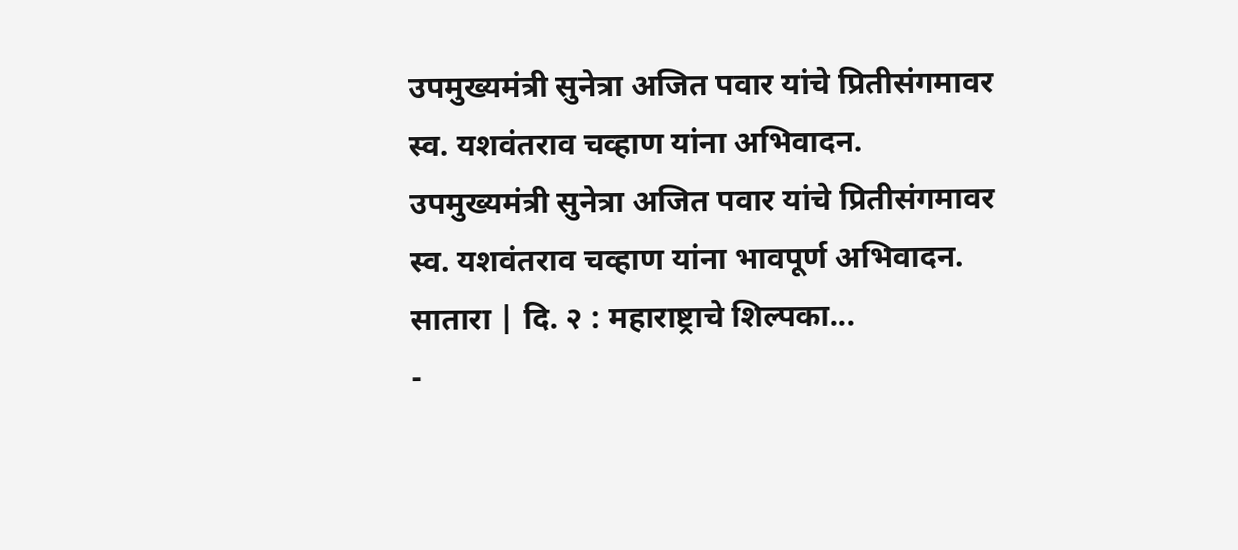उपमुख्यमंत्री सुनेत्रा अजित पवार यांचे प्रितीसंगमावर स्व. यशवंतराव चव्हाण यांना अभिवादन.
उपमुख्यमंत्री सुनेत्रा अजित पवार यांचे प्रितीसंगमावर स्व. यशवंतराव चव्हाण यांना भावपूर्ण अभिवादन. सातारा | दि. २ : महाराष्ट्राचे शिल्पका...
-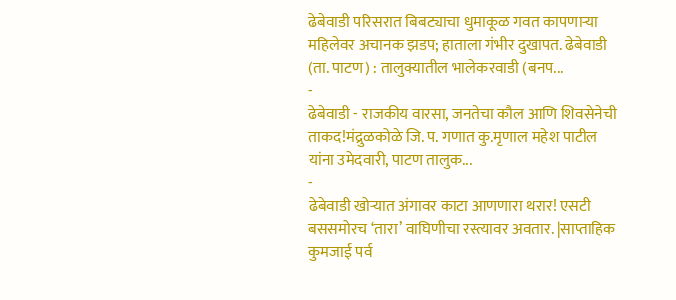ढेबेवाडी परिसरात बिबट्याचा धुमाकूळ गवत कापणाऱ्या महिलेवर अचानक झडप; हाताला गंभीर दुखापत. ढेबेवाडी (ता. पाटण) : तालुक्यातील भालेकरवाडी (बनप...
-
ढेबेवाडी - राजकीय वारसा, जनतेचा कौल आणि शिवसेनेची ताकद!मंद्रुळकोळे जि. प. गणात कु.मृणाल महेश पाटील यांना उमेदवारी, पाटण तालुक...
-
ढेबेवाडी खोऱ्यात अंगावर काटा आणणारा थरार! एसटी बससमोरच ‘तारा’ वाघिणीचा रस्त्यावर अवतार. |साप्ताहिक कुमजाई पर्व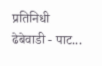प्रतिनिधी ढेबेवाडी - पाट...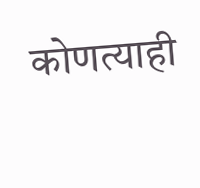कोणत्याही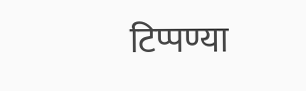टिप्पण्या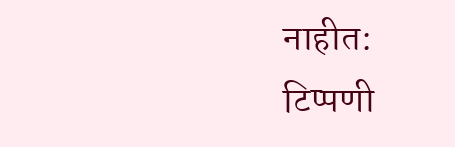नाहीत:
टिप्पणी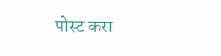पोस्ट करा